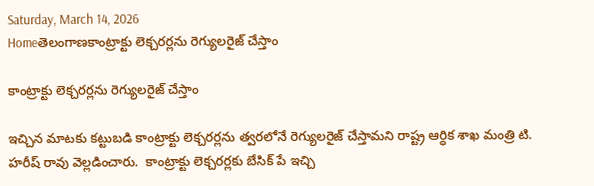Saturday, March 14, 2026
Homeతెలంగాణకాంట్రాక్టు లెక్చరర్లను రెగ్యులరైజ్ చేస్తాం

కాంట్రాక్టు లెక్చరర్లను రెగ్యులరైజ్ చేస్తాం

ఇచ్చిన మాటకు కట్టుబడి కాంట్రాక్టు లెక్చరర్లను త్వరలోనే రెగ్యులరైజ్ చేస్తామని రాష్ట్ర ఆర్ధిక శాఖ మంత్రి టి. హరీష్ రావు వెల్లడించారు.  కాంట్రాక్టు లెక్చరర్లకు బేసిక్ పే ఇచ్చి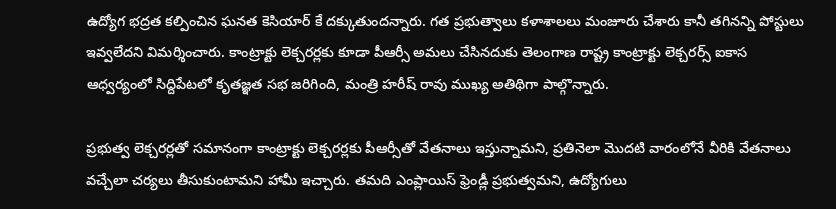ఉద్యోగ భద్రత కల్పించిన ఘనత కెసియార్ కే దక్కుతుందన్నారు. గత ప్రభుత్వాలు కళాశాలలు మంజూరు చేశారు కానీ తగినన్ని పోస్టులు ఇవ్వలేదని విమర్శించారు. కాంట్రాక్టు లెక్చరర్లకు కూడా పీఆర్సీ అమలు చేసినదుకు తెలంగాణ రాష్ట్ర కాంట్రాక్టు లెక్చరర్స్ ఐకాస ఆధ్వర్యంలో సిద్దిపేటలో కృతజ్ఞత సభ జరిగింది, మంత్రి హరీష్ రావు ముఖ్య అతిథిగా పాల్గొన్నారు.

ప్రభుత్వ లెక్చరర్లతో సమానంగా కాంట్రాక్టు లెక్చరర్లకు పీఆర్సీతో వేతనాలు ఇస్తున్నామని, ప్రతినెలా మొదటి వారంలోనే వీరికి వేతనాలు వచ్చేలా చర్యలు తీసుకుంటామని హామీ ఇచ్చారు. తమది ఎంప్లాయిస్ ఫ్రెండ్లీ ప్రభుత్వమని, ఉద్యోగులు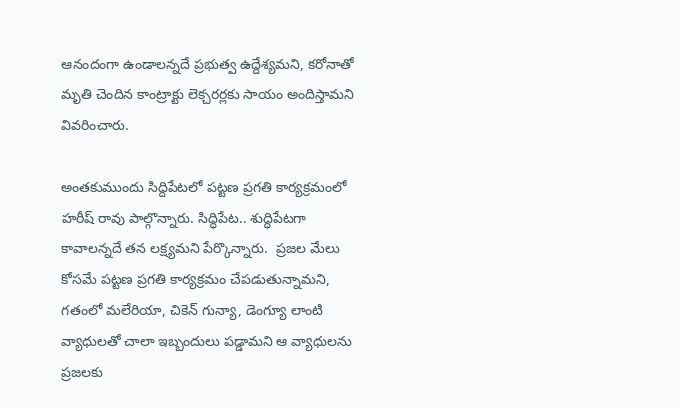ఆనందంగా ఉండాలన్నదే ప్రభుత్వ ఉద్దేశ్యమని, కరోనాతో మృతి చెందిన కాంట్రాక్టు లెక్చరర్లకు సాయం అందిస్తామని వివరించారు.

అంతకుముందు సిద్దిపేటలో పట్టణ ప్రగతి కార్యక్రమంలో హరీష్ రావు పాల్గొన్నారు. సిద్ధిపేట.. శుద్ధిపేటగా కావాలన్నదే తన లక్ష్యమని పేర్కొన్నారు.  ప్రజల మేలు కోసమే పట్టణ ప్రగతి కార్యక్రమం చేపడుతున్నామని, గతంలో మలేరియా, చికెన్ గున్యా, డెంగ్యూ లాంటి వ్యాధులతో చాలా ఇబ్బందులు పడ్డామని ఆ వ్యాధులను ప్రజలకు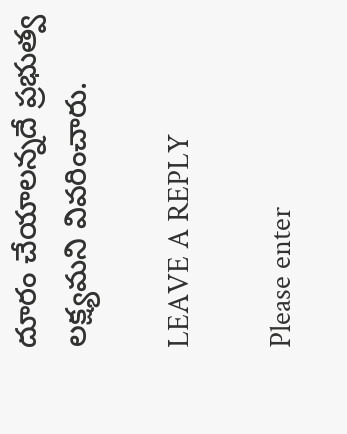దూరం చేయాలన్నదే ప్రభుత్వ లక్ష్యమని వివరించారు.

LEAVE A REPLY

Please enter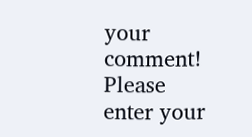your comment!
Please enter your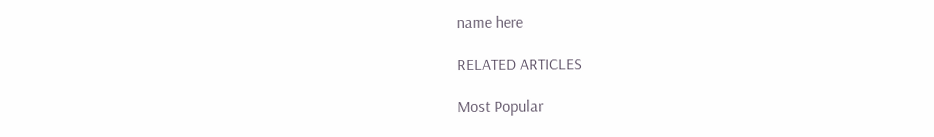name here

RELATED ARTICLES

Most Popular